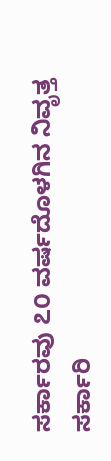ಸರ್ಕಾರವು ೭೦ ವರ್ಷದೊಳಗಿನ ನಿವೃತ್ತ ಸರ್ಕಾರಿ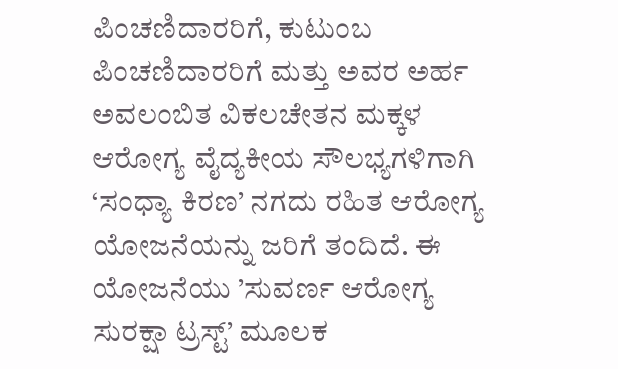ಪಿಂಚಣಿದಾರರಿಗೆ, ಕುಟುಂಬ ಪಿಂಚಣಿದಾರರಿಗೆ ಮತ್ತು ಅವರ ಅರ್ಹ ಅವಲಂಬಿತ ವಿಕಲಚೇತನ ಮಕ್ಕಳ ಆರೋಗ್ಯ ವೈದ್ಯಕೀಯ ಸೌಲಭ್ಯಗಳಿಗಾಗಿ ‘ಸಂಧ್ಯಾ ಕಿರಣ’ ನಗದು ರಹಿತ ಆರೋಗ್ಯ ಯೋಜನೆಯನ್ನು ಜರಿಗೆ ತಂದಿದೆ. ಈ ಯೋಜನೆಯು ’ಸುವರ್ಣ ಆರೋಗ್ಯ ಸುರಕ್ಷಾ ಟ್ರಸ್ಟ್’ ಮೂಲಕ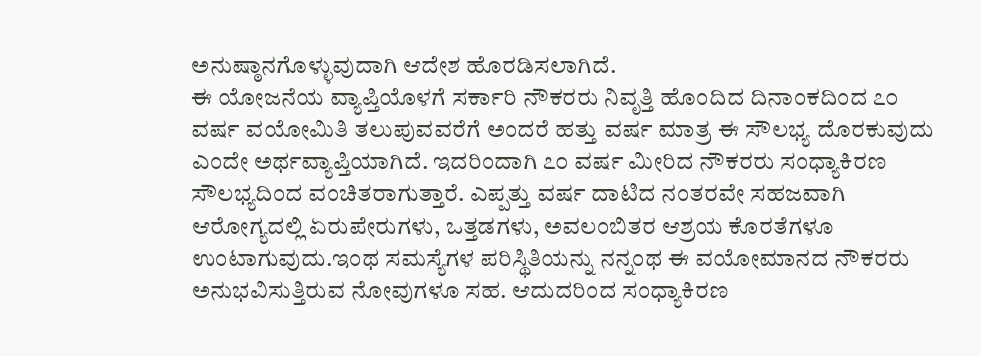ಅನುಷ್ಠಾನಗೊಳ್ಳುವುದಾಗಿ ಆದೇಶ ಹೊರಡಿಸಲಾಗಿದೆ.
ಈ ಯೋಜನೆಯ ವ್ಯಾಪ್ತಿಯೊಳಗೆ ಸರ್ಕಾರಿ ನೌಕರರು ನಿವೃತ್ತಿ ಹೊಂದಿದ ದಿನಾಂಕದಿಂದ ೭೦ ವರ್ಷ ವಯೋಮಿತಿ ತಲುಪುವವರೆಗೆ ಅಂದರೆ ಹತ್ತು ವರ್ಷ ಮಾತ್ರ ಈ ಸೌಲಭ್ಯ ದೊರಕುವುದು ಎಂದೇ ಅರ್ಥವ್ಯಾಪ್ತಿಯಾಗಿದೆ. ಇದರಿಂದಾಗಿ ೭೦ ವರ್ಷ ಮೀರಿದ ನೌಕರರು ಸಂಧ್ಯಾಕಿರಣ ಸೌಲಭ್ಯದಿಂದ ವಂಚಿತರಾಗುತ್ತಾರೆ. ಎಪ್ಪತ್ತು ವರ್ಷ ದಾಟಿದ ನಂತರವೇ ಸಹಜವಾಗಿ ಆರೋಗ್ಯದಲ್ಲಿ ಏರುಪೇರುಗಳು, ಒತ್ತಡಗಳು, ಅವಲಂಬಿತರ ಆಶ್ರಯ ಕೊರತೆಗಳೂ ಉಂಟಾಗುವುದು.ಇಂಥ ಸಮಸ್ಯೆಗಳ ಪರಿಸ್ಥಿತಿಯನ್ನು ನನ್ನಂಥ ಈ ವಯೋಮಾನದ ನೌಕರರು ಅನುಭವಿಸುತ್ತಿರುವ ನೋವುಗಳೂ ಸಹ. ಆದುದರಿಂದ ಸಂಧ್ಯಾಕಿರಣ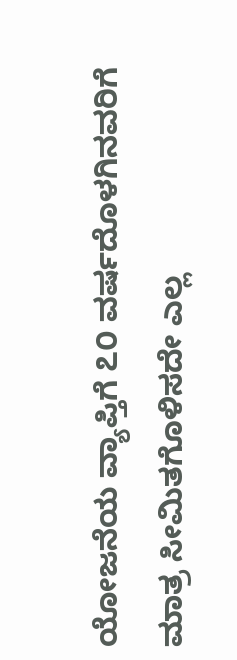ಯೋಜನೆಯ ವ್ಯಾಪ್ತಿಗೆ ೭೦ ವರ್ಷದೊಳಗಿನವರಿಗೆ ಮಾತ್ರ ಸೀಮಿತಗೊಳಿಸದೇ ಎಲ್ಲ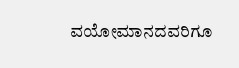ವಯೋಮಾನದವರಿಗೂ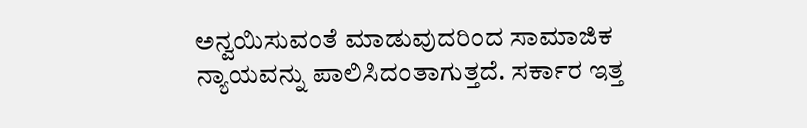ಅನ್ವಯಿಸುವಂತೆ ಮಾಡುವುದರಿಂದ ಸಾಮಾಜಿಕ ನ್ಯಾಯವನ್ನು ಪಾಲಿಸಿದಂತಾಗುತ್ತದೆ. ಸರ್ಕಾರ ಇತ್ತ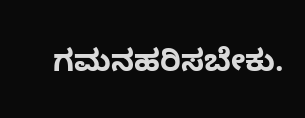ಗಮನಹರಿಸಬೇಕು.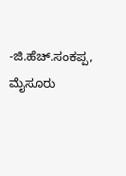-ಜಿ.ಹೆಚ್.ಸಂಕಪ್ಪ, ಮೈಸೂರು